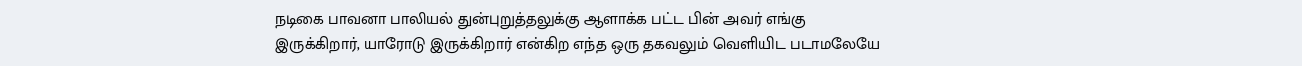நடிகை பாவனா பாலியல் துன்புறுத்தலுக்கு ஆளாக்க பட்ட பின் அவர் எங்கு இருக்கிறார், யாரோடு இருக்கிறார் என்கிற எந்த ஒரு தகவலும் வெளியிட படாமலேயே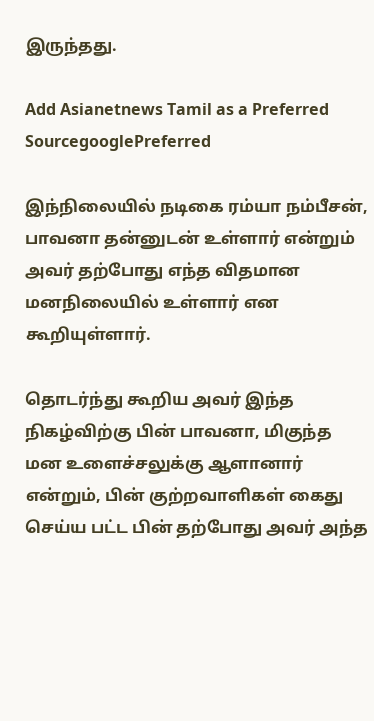இருந்தது.

Add Asianetnews Tamil as a Preferred SourcegooglePreferred

இந்நிலையில் நடிகை ரம்யா நம்பீசன், பாவனா தன்னுடன் உள்ளார் என்றும் அவர் தற்போது எந்த விதமான மனநிலையில் உள்ளார் என கூறியுள்ளார்.

தொடர்ந்து கூறிய அவர் இந்த நிகழ்விற்கு பின் பாவனா, மிகுந்த மன உளைச்சலுக்கு ஆளானார் என்றும், பின் குற்றவாளிகள் கைது செய்ய பட்ட பின் தற்போது அவர் அந்த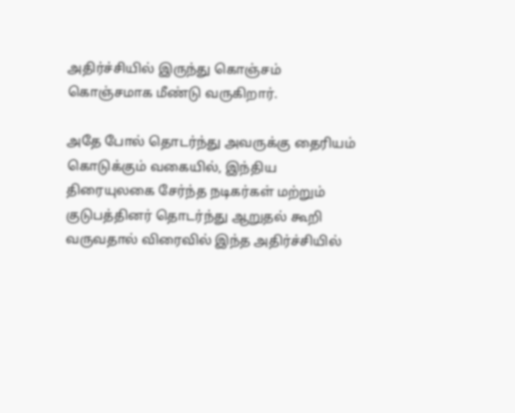அதிர்ச்சியில் இருந்து கொஞ்சம் கொஞ்சமாக மீண்டு வருகிறார்.

அதே போல் தொடர்ந்து அவருக்கு தைரியம் கொடுக்கும் வகையில், இந்திய திரையுலகை சேர்ந்த நடிகர்கள் மற்றும் குடுபத்தினர் தொடர்ந்து ஆறுதல் கூறி வருவதால் விரைவில் இந்த அதிர்ச்சியில்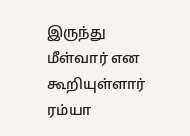இருந்து மீள்வார் என கூறியுள்ளார் ரம்யா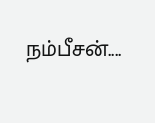நம்பீசன்....